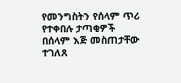የመንግስትን የሰላም ጥሪ የተቀበሉ ታጣቂዎች በሰላም እጅ መስጠታቸው ተገለጸ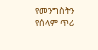የመንግስትን የሰላም ጥሪ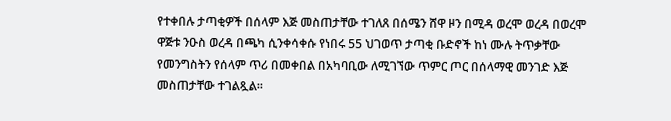የተቀበሉ ታጣቂዎች በሰላም እጅ መስጠታቸው ተገለጸ በሰሜን ሸዋ ዞን በሚዳ ወረሞ ወረዳ በወረሞ ዋጅቱ ንዑስ ወረዳ በጫካ ሲንቀሳቀሱ የነበሩ 55 ህገወጥ ታጣቂ ቡድኖች ከነ ሙሉ ትጥቃቸው የመንግስትን የሰላም ጥሪ በመቀበል በአካባቢው ለሚገኘው ጥምር ጦር በሰላማዊ መንገድ እጅ መስጠታቸው ተገልጿል።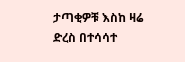ታጣቂዎቹ እስከ ዛሬ ድረስ በተሳሳተ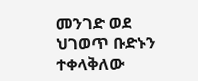መንገድ ወደ ህገወጥ ቡድኑን ተቀላቅለው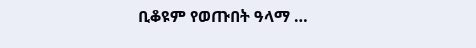ቢቆዩም የወጡበት ዓላማ …